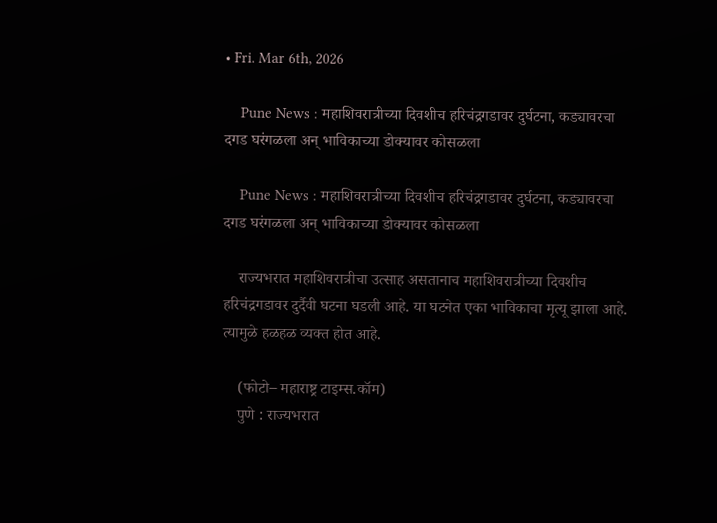• Fri. Mar 6th, 2026

    Pune News : महाशिवरात्रीच्या दिवशीच हरिचंद्रगडावर दुर्घटना, कड्यावरचा दगड घरंगळला अन् भाविकाच्या डोक्यावर कोसळला

    Pune News : महाशिवरात्रीच्या दिवशीच हरिचंद्रगडावर दुर्घटना, कड्यावरचा दगड घरंगळला अन् भाविकाच्या डोक्यावर कोसळला

    राज्यभरात महाशिवरात्रीचा उत्साह असतानाच महाशिवरात्रीच्या दिवशीच हरिचंद्रगडावर दुर्दैवी घटना घडली आहे. या घटनेत एका भाविकाचा मृत्यू झाला आहे. त्यामुळे हळहळ व्यक्त होत आहे.

    (फोटो– महाराष्ट्र टाइम्स.कॉम)
    पुणे : राज्यभरात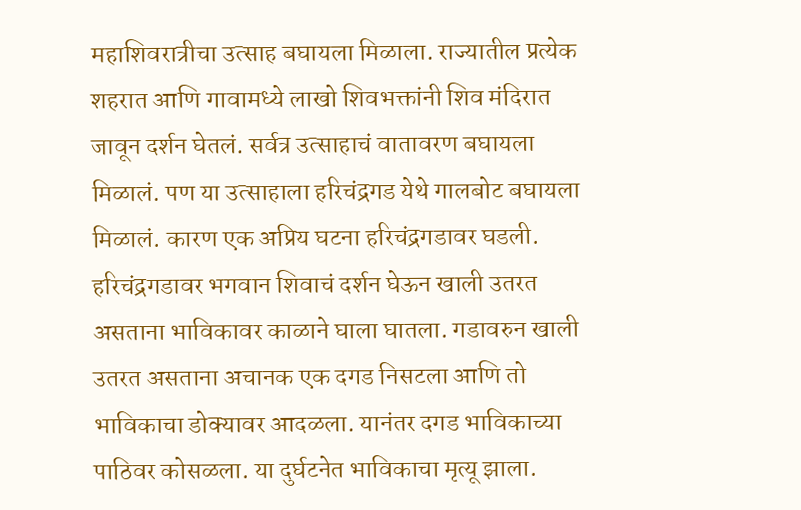महाशिवरात्रीचा उत्साह बघायला मिळाला. राज्यातील प्रत्येक शहरात आणि गावामध्ये लाखो शिवभक्तांनी शिव मंदिरात जावून दर्शन घेतलं. सर्वत्र उत्साहाचं वातावरण बघायला मिळालं. पण या उत्साहाला हरिचंद्रगड येथे गालबोट बघायला मिळालं. कारण एक अप्रिय घटना हरिचंद्रगडावर घडली. हरिचंद्रगडावर भगवान शिवाचं दर्शन घेऊन खाली उतरत असताना भाविकावर काळाने घाला घातला. गडावरुन खाली उतरत असताना अचानक एक दगड निसटला आणि तो भाविकाचा डोक्यावर आदळला. यानंतर दगड भाविकाच्या पाठिवर कोसळला. या दुर्घटनेत भाविकाचा मृत्यू झाला.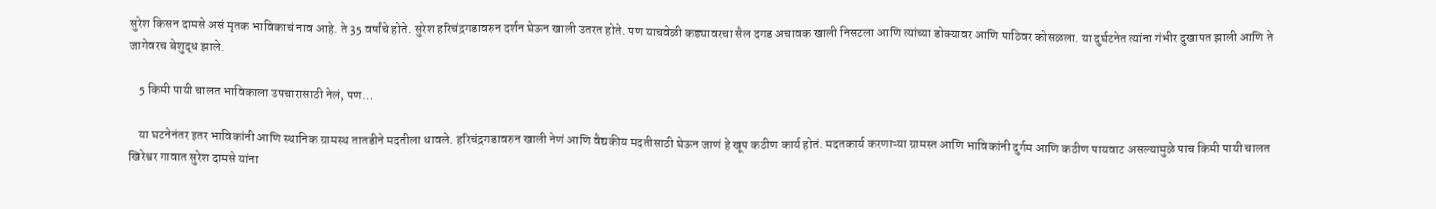सुरेश किसन दामसे असं मृतक भाविकाचं नाव आहे. ते 35 वर्षांचे होते. सुरेश हरिचंद्रगडावरुन दर्शन घेऊन खाली उतरत होते. पण याचवेळी कड्यावरचा सैल दगड अचावक खाली निसटला आणि त्यांच्या डोक्यावर आणि पाठिवर कोसळला. या दुर्घटनेत त्यांना गंभीर दुखापत झाली आणि ते जागेवरच बेशुद्ध झाले.

    5 किमी पायी चालत भाविकाला उपचारासाठी नेलं, पण…

    या घटनेनंतर इतर भाविकांनी आणि स्थानिक ग्रामस्थ तातडीने मदतीला धावले. हरिचंद्रगडावरुन खाली नेणं आणि वैद्यकीय मदतीसाठी घेऊन जाणं हे खूप कठीण कार्य होतं. मदतकार्य करणाऱ्या ग्रामस्त आणि भाविकांनी दुर्गम आणि कठीण पायवाट असल्यामुळे पाच किमी पायी चालत खिरेश्वर गावात सुरेश दामसे यांना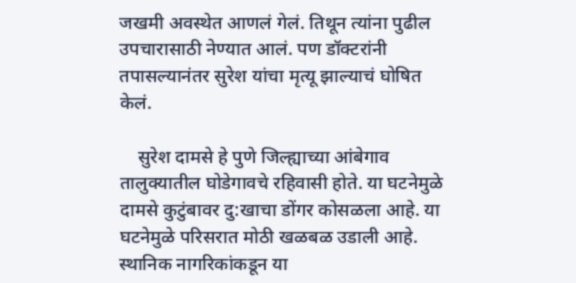जखमी अवस्थेत आणलं गेलं. तिथून त्यांना पुढील उपचारासाठी नेण्यात आलं. पण डॉक्टरांनी तपासल्यानंतर सुरेश यांचा मृत्यू झाल्याचं घोषित केलं.

    सुरेश दामसे हे पुणे जिल्ह्याच्या आंबेगाव तालुक्यातील घोडेगावचे रहिवासी होते. या घटनेमुळे दामसे कुटुंबावर दु:खाचा डोंगर कोसळला आहे. या घटनेमुळे परिसरात मोठी खळबळ उडाली आहे. स्थानिक नागरिकांकडून या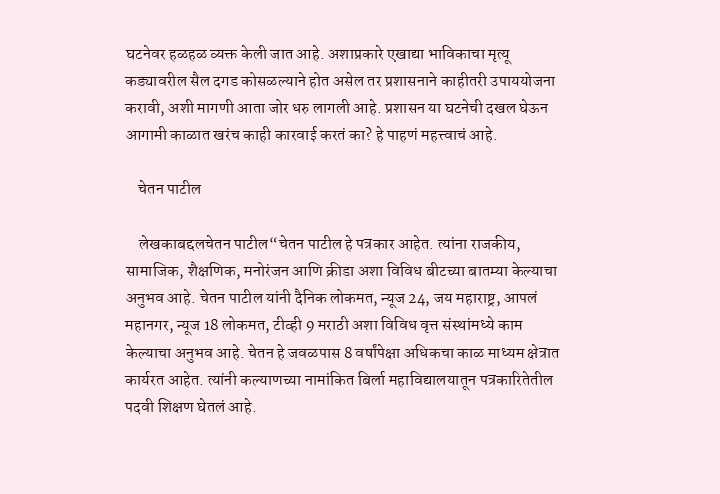घटनेवर हळहळ व्यक्त केली जात आहे. अशाप्रकारे एखाद्या भाविकाचा मृत्यू कड्यावरील सैल दगड कोसळल्याने होत असेल तर प्रशासनाने काहीतरी उपाययोजना करावी, अशी मागणी आता जोर धरु लागली आहे. प्रशासन या घटनेची दखल घेऊन आगामी काळात खरंच काही कारवाई करतं का? हे पाहणं महत्त्वाचं आहे.

    चेतन पाटील

    लेखकाबद्दलचेतन पाटील“चेतन पाटील हे पत्रकार आहेत. त्यांना राजकीय, सामाजिक, शैक्षणिक, मनोरंजन आणि क्रीडा अशा विविध बीटच्या बातम्या केल्याचा अनुभव आहे. चेतन पाटील यांनी दैनिक लोकमत, न्यूज 24, जय महाराष्ट्र, आपलं महानगर, न्यूज 18 लोकमत, टीव्ही 9 मराठी अशा विविध वृत्त संस्थांमध्ये काम केल्याचा अनुभव आहे. चेतन हे जवळपास 8 वर्षांपेक्षा अधिकचा काळ माध्यम क्षेत्रात कार्यरत आहेत. त्यांनी कल्याणच्या नामांकित बिर्ला महाविद्यालयातून पत्रकारितेतील पदवी शिक्षण घेतलं आहे.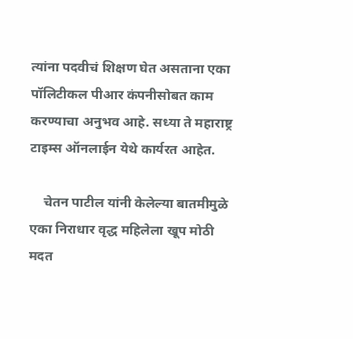त्यांना पदवीचं शिक्षण घेत असताना एका पॉलिटीकल पीआर कंपनीसोबत काम करण्याचा अनुभव आहे. सध्या ते महाराष्ट्र टाइम्स ऑनलाईन येथे कार्यरत आहेत.

    चेतन पाटील यांनी केलेल्या बातमीमुळे एका निराधार वृद्ध महिलेला खूप मोठी मदत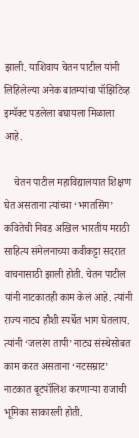झाली. याशिवाय चेतन पाटील यांनी लिहिलेल्या अनेक बातम्यांचा पॉझिटिव्ह इम्पॅक्ट पडलेला बघायला मिळाला आहे.

    चेतन पाटील महाविद्यालयात शिक्षण घेत असताना त्यांच्या ‘भगतसिंग’ कवितेची निवड अखिल भारतीय मराठी साहित्य संमेलनाच्या कवीकट्टा सदरात वाचनासाठी झाली होती. चेतन पाटील यांनी नाटकातही काम केलं आहे. त्यांनी राज्य नाट्य हौशी स्पर्धेत भाग घेतलाय. त्यांनी ‘जलरंग तापी’ नाट्य संस्थेसोबत काम करत असताना ‘नटसम्राट’ नाटकात बूटपॉलिश करणाऱ्या राजाची भूमिका साकारली होती.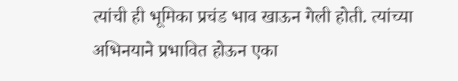त्यांची ही भूमिका प्रचंड भाव खाऊन गेली होती. त्यांच्या अभिनयाने प्रभावित होऊन एका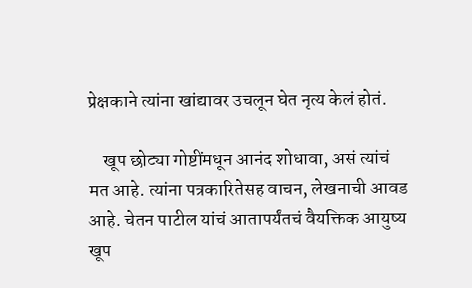प्रेक्षकाने त्यांना खांद्यावर उचलून घेत नृत्य केलं होतं.

    खूप छोट्या गोष्टींमधून आनंद शोधावा, असं त्यांचं मत आहे. त्यांना पत्रकारितेसह वाचन, लेखनाची आवड आहे. चेतन पाटील यांचं आतापर्यंतचं वैयक्तिक आयुष्य खूप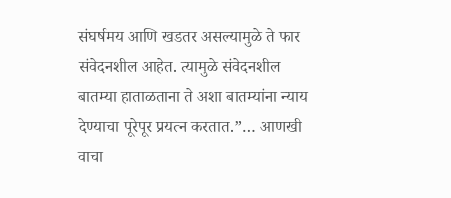संघर्षमय आणि खडतर असल्यामुळे ते फार संवेदनशील आहेत. त्यामुळे संवेदनशील बातम्या हाताळताना ते अशा बातम्यांना न्याय देण्याचा पूरेपूर प्रयत्न करतात.”… आणखी वाचा